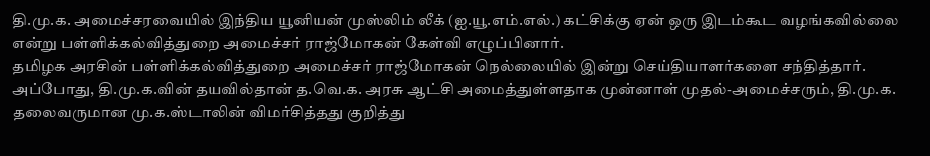தி.மு.க. அமைச்சரவையில் இந்திய யூனியன் முஸ்லிம் லீக் (ஐ.யூ.எம்.எல்.) கட்சிக்கு ஏன் ஒரு இடம்கூட வழங்கவில்லை என்று பள்ளிக்கல்வித்துறை அமைச்சர் ராஜ்மோகன் கேள்வி எழுப்பினார்.
தமிழக அரசின் பள்ளிக்கல்வித்துறை அமைச்சர் ராஜ்மோகன் நெல்லையில் இன்று செய்தியாளர்களை சந்தித்தார். அப்போது, தி.மு.க.வின் தயவில்தான் த.வெ.க. அரசு ஆட்சி அமைத்துள்ளதாக முன்னாள் முதல்-அமைச்சரும், தி.மு.க. தலைவருமான மு.க.ஸ்டாலின் விமர்சித்தது குறித்து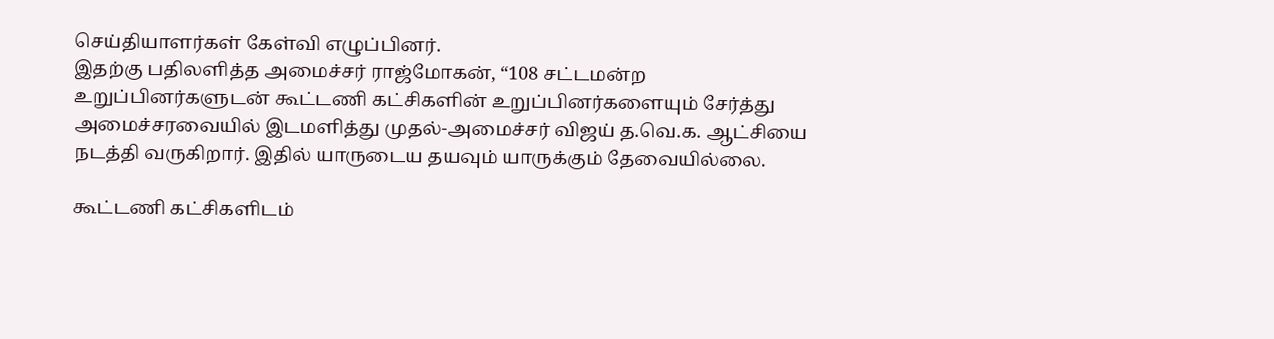செய்தியாளர்கள் கேள்வி எழுப்பினர்.
இதற்கு பதிலளித்த அமைச்சர் ராஜ்மோகன், “108 சட்டமன்ற உறுப்பினர்களுடன் கூட்டணி கட்சிகளின் உறுப்பினர்களையும் சேர்த்து அமைச்சரவையில் இடமளித்து முதல்-அமைச்சர் விஜய் த.வெ.க. ஆட்சியை நடத்தி வருகிறார். இதில் யாருடைய தயவும் யாருக்கும் தேவையில்லை.

கூட்டணி கட்சிகளிடம்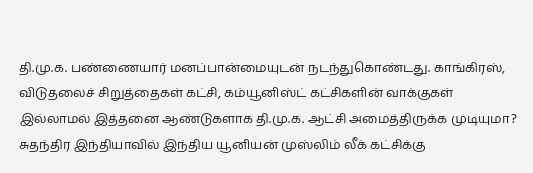தி.மு.க. பண்ணையார் மனப்பான்மையுடன் நடந்துகொண்டது. காங்கிரஸ், விடுதலைச் சிறுத்தைகள் கட்சி, கம்யூனிஸ்ட் கட்சிகளின் வாக்குகள் இல்லாமல் இத்தனை ஆண்டுகளாக தி.மு.க. ஆட்சி அமைத்திருக்க முடியுமா? சுதந்திர இந்தியாவில் இந்திய யூனியன் முஸ்லிம் லீக் கட்சிக்கு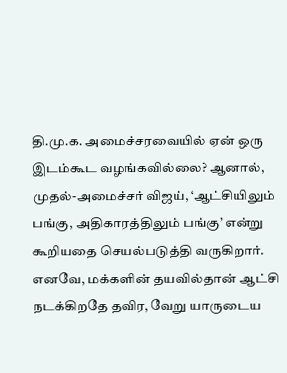தி.மு.க. அமைச்சரவையில் ஏன் ஒரு இடம்கூட வழங்கவில்லை? ஆனால், முதல்-அமைச்சர் விஜய், ‘ஆட்சியிலும் பங்கு, அதிகாரத்திலும் பங்கு’ என்று கூறியதை செயல்படுத்தி வருகிறார். எனவே, மக்களின் தயவில்தான் ஆட்சி நடக்கிறதே தவிர, வேறு யாருடைய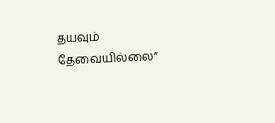தயவும் தேவையில்லை”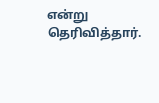என்று தெரிவித்தார்.